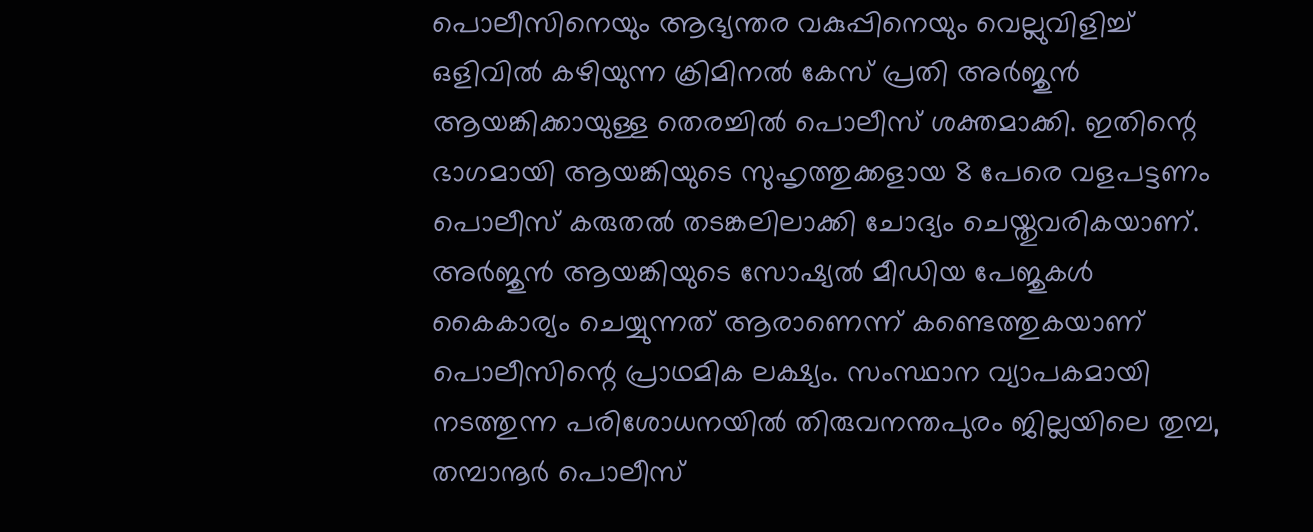പൊലീസിനെയും ആഭ്യന്തര വകുപ്പിനെയും വെല്ലുവിളിച്ച് ഒളിവിൽ കഴിയുന്ന ക്രിമിനൽ കേസ് പ്രതി അർജുൻ ആയങ്കിക്കായുള്ള തെരച്ചിൽ പൊലീസ് ശക്തമാക്കി. ഇതിന്റെ ഭാഗമായി ആയങ്കിയുടെ സുഹൃത്തുക്കളായ 8 പേരെ വളപട്ടണം പൊലീസ് കരുതൽ തടങ്കലിലാക്കി ചോദ്യം ചെയ്തുവരികയാണ്.
അർജുൻ ആയങ്കിയുടെ സോഷ്യൽ മീഡിയ പേജുകൾ കൈകാര്യം ചെയ്യുന്നത് ആരാണെന്ന് കണ്ടെത്തുകയാണ് പൊലീസിന്റെ പ്രാഥമിക ലക്ഷ്യം. സംസ്ഥാന വ്യാപകമായി നടത്തുന്ന പരിശോധനയിൽ തിരുവനന്തപുരം ജില്ലയിലെ തുമ്പ, തമ്പാനൂർ പൊലീസ്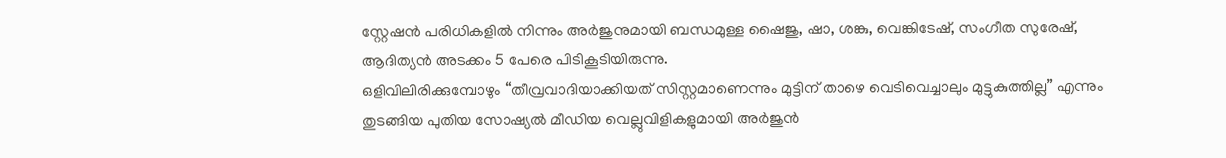സ്റ്റേഷൻ പരിധികളിൽ നിന്നും അർജുനുമായി ബന്ധമുള്ള ഷൈജു, ഷാ, ശങ്കു, വെങ്കിടേഷ്, സംഗീത സുരേഷ്, ആദിത്യൻ അടക്കം 5 പേരെ പിടികൂടിയിരുന്നു.
ഒളിവിലിരിക്കുമ്പോഴും “തീവ്രവാദിയാക്കിയത് സിസ്റ്റമാണെന്നും മുട്ടിന് താഴെ വെടിവെച്ചാലും മുട്ടുകുത്തില്ല” എന്നും തുടങ്ങിയ പുതിയ സോഷ്യൽ മീഡിയ വെല്ലുവിളികളുമായി അർജുൻ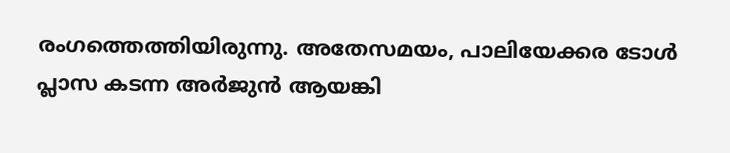രംഗത്തെത്തിയിരുന്നു. അതേസമയം, പാലിയേക്കര ടോൾ പ്ലാസ കടന്ന അർജുൻ ആയങ്കി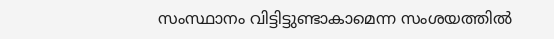സംസ്ഥാനം വിട്ടിട്ടുണ്ടാകാമെന്ന സംശയത്തിൽ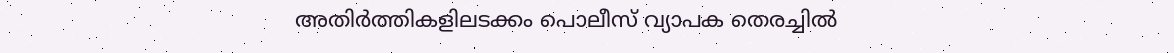അതിർത്തികളിലടക്കം പൊലീസ് വ്യാപക തെരച്ചിൽ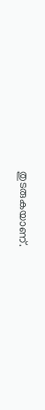തുടരുകയാണ്.